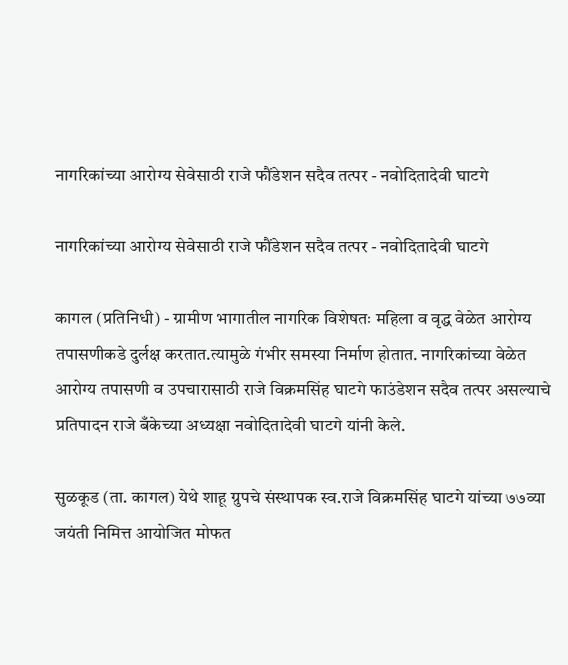नागरिकांच्या आरोग्य सेवेसाठी राजे फौंडेशन सदैव तत्पर - नवोदितादेवी घाटगे

नागरिकांच्या आरोग्य सेवेसाठी राजे फौंडेशन सदैव तत्पर - नवोदितादेवी घाटगे

कागल (प्रतिनिधी) - ग्रामीण भागातील नागरिक विशेषतः महिला व वृद्ध वेळेत आरोग्य तपासणीकडे दुर्लक्ष करतात.त्यामुळे गंभीर समस्या निर्माण होतात. नागरिकांच्या वेळेत आरोग्य तपासणी व उपचारासाठी राजे विक्रमसिंह घाटगे फाउंडेशन सदैव तत्पर असल्याचे प्रतिपादन राजे बँकेच्या अध्यक्षा नवोदितादेवी घाटगे यांनी केले.

सुळकूड (ता. कागल) येथे शाहू ग्रुपचे संस्थापक स्व.राजे विक्रमसिंह घाटगे यांच्या ७७व्या जयंती निमित्त आयोजित मोफत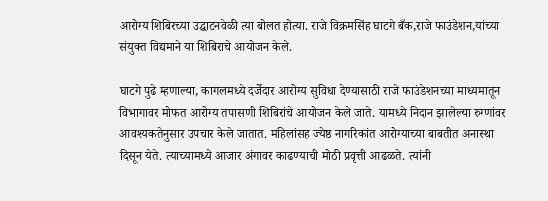आरोग्य शिबिरच्या उद्घाटनवेळी त्या बोलत होत्या. राजे विक्रमसिंह घाटगे बँक,राजे फाउंडेशन,यांच्या संयुक्त विद्यमाने या शिबिराचे आयोजन केले.

घाटगे पुढे म्हणाल्या, कागलमध्ये दर्जेदार आरोग्य सुविधा देण्यासाठी राजे फाउंडेशनच्या माध्यमातून विभागावर मोफत आरोग्य तपासणी शिबिरांचे आयोजन केले जाते. यामध्ये निदान झालेल्या रुग्णांवर आवश्यकतेनुसार उपचार केले जातात. महिलांसह ज्येष्ठ नागरिकांत आरोग्याच्या बाबतीत अनास्था दिसून येते. त्याच्यामध्ये आजार अंगावर काढण्याची मोठी प्रवृत्ती आढळते. त्यांनी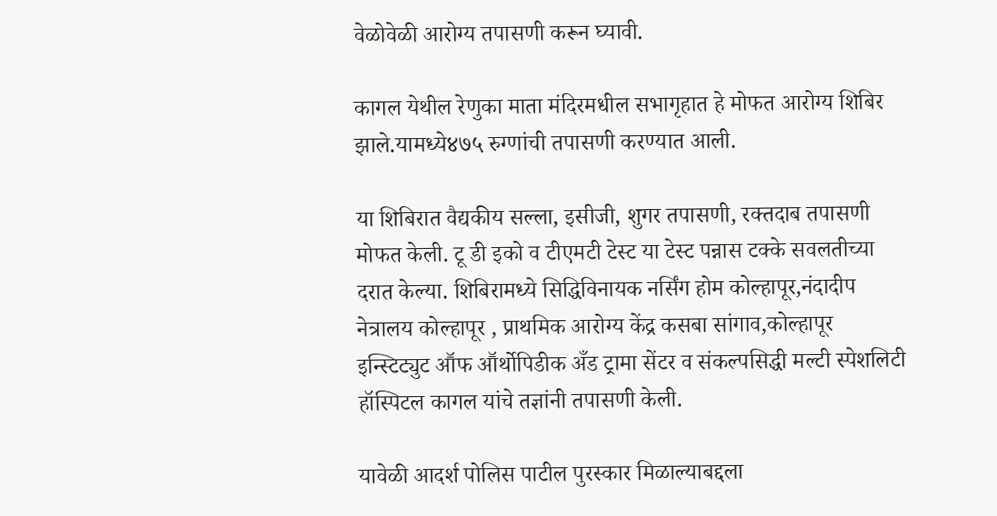वेळोवेळी आरोग्य तपासणी करून घ्यावी.

कागल येथील रेणुका माता मंदिरमधील सभागृहात हे मोफत आरोग्य शिबिर झाले.यामध्ये४७५ रुग्णांची तपासणी करण्यात आली.

या शिबिरात वैद्यकीय सल्ला, इसीजी, शुगर तपासणी, रक्तदाब तपासणी मोफत केली. टू डी इको व टीएमटी टेस्ट या टेस्ट पन्नास टक्के सवलतीच्या दरात केल्या. शिबिरामध्ये सिद्धिविनायक नर्सिंग होम कोल्हापूर,नंदादीप नेत्रालय कोल्हापूर , प्राथमिक आरोग्य केंद्र कसबा सांगाव,कोल्हापूर इन्स्टिट्युट आॕफ आॕर्थोपिडीक अँड ट्रामा सेंटर व संकल्पसिद्धी मल्टी स्पेशलिटी हॉस्पिटल कागल यांचे तज्ञांनी तपासणी केली.

यावेळी आदर्श पोलिस पाटील पुरस्कार मिळाल्याबद्दला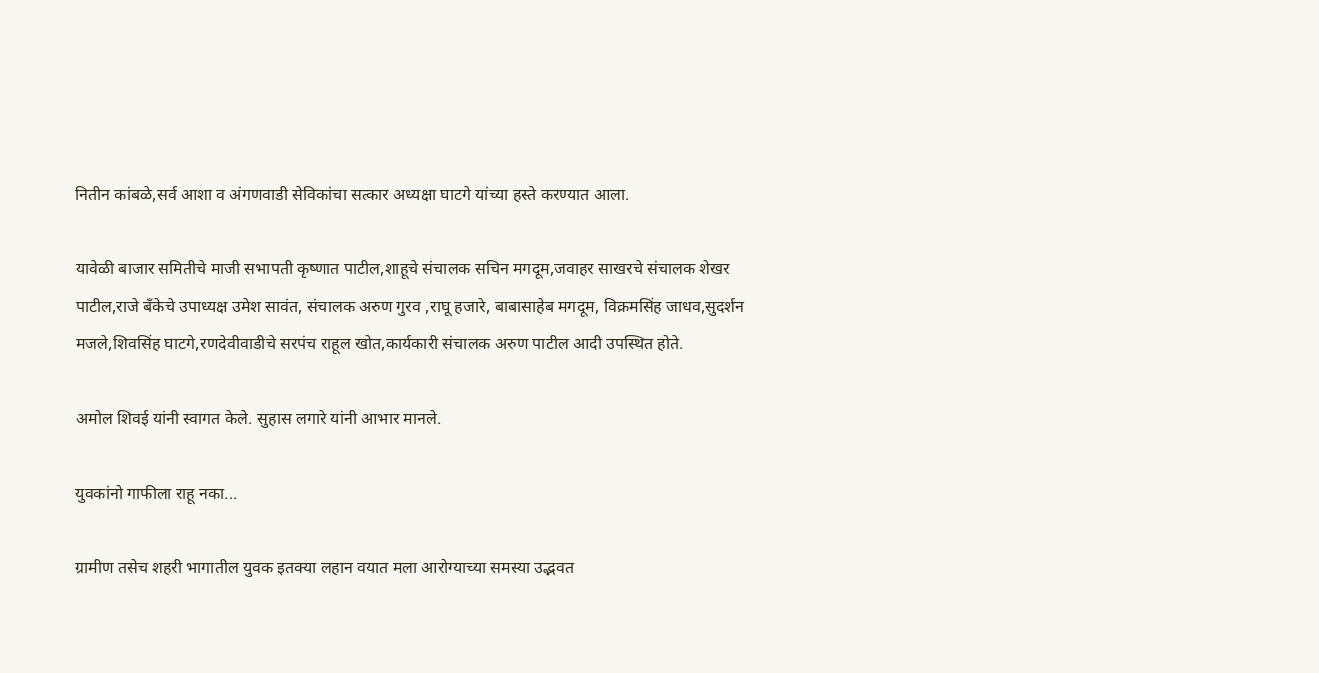नितीन कांबळे,सर्व आशा व अंगणवाडी सेविकांचा सत्कार अध्यक्षा घाटगे यांच्या हस्ते करण्यात आला.

यावेळी बाजार समितीचे माजी सभापती कृष्णात पाटील,शाहूचे संचालक सचिन मगदूम,जवाहर साखरचे संचालक शेखर पाटील,राजे बँकेचे उपाध्यक्ष उमेश सावंत, संचालक अरुण गुरव ,राघू हजारे, बाबासाहेब मगदूम, विक्रमसिंह जाधव,सुदर्शन मजले,शिवसिंह घाटगे,रणदेवीवाडीचे सरपंच राहूल खोत,कार्यकारी संचालक अरुण पाटील आदी उपस्थित होते.

अमोल शिवई यांनी स्वागत केले. सुहास लगारे यांनी आभार मानले.

युवकांनो गाफीला राहू नका...

ग्रामीण तसेच शहरी भागातील युवक इतक्या लहान वयात मला आरोग्याच्या समस्या उद्भवत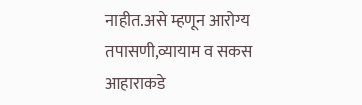नाहीत.असे म्हणून आरोग्य तपासणी,व्यायाम व सकस आहाराकडे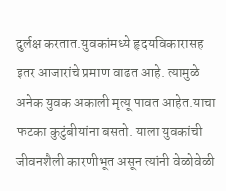दुर्लक्ष करतात.युवकांमध्ये हृदयविकारासह इतर आजारांचे प्रमाण वाढत आहे. त्यामुळे अनेक युवक अकाली मृत्यू पावत आहेत.याचा फटका कुटुंबीयांना बसतो. याला युवकांची जीवनशैली कारणीभूत असून त्यांनी वेळोवेळी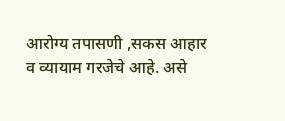आरोग्य तपासणी ,सकस आहार व व्यायाम गरजेचे आहे. असे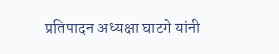प्रतिपादन अध्यक्षा घाटगे यांनी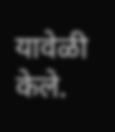यावेळी केले.